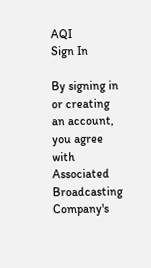AQI
Sign In

By signing in or creating an account, you agree with Associated Broadcasting Company's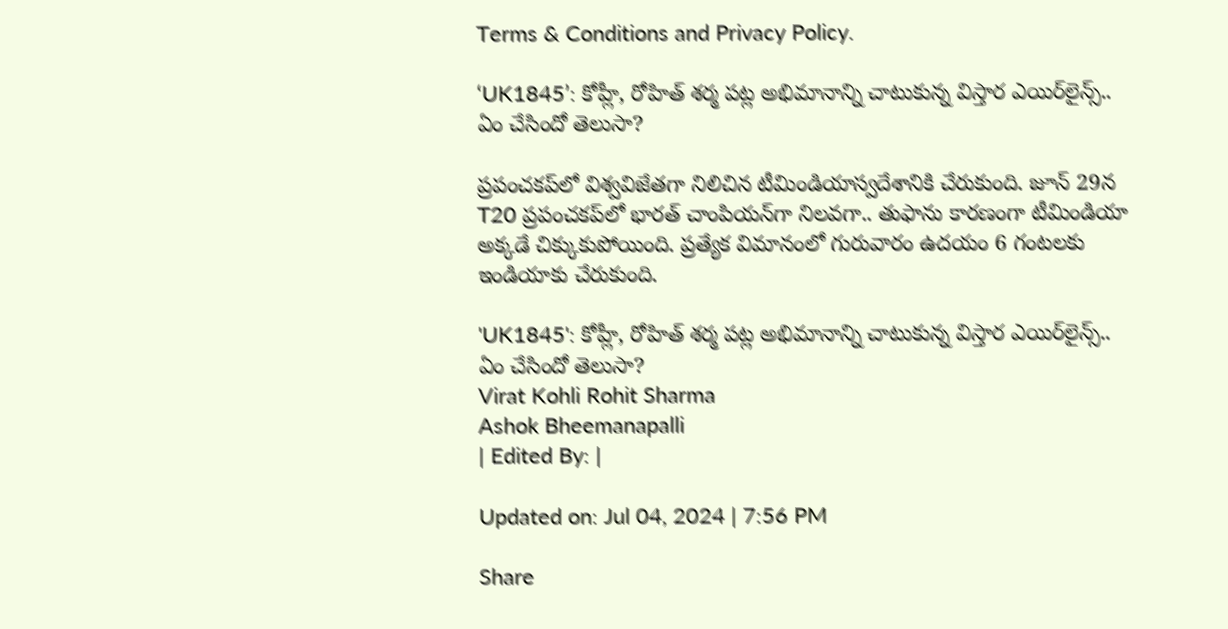Terms & Conditions and Privacy Policy.

‘UK1845’: కోహ్లీ, రోహిత్ శర్మ పట్ల అభిమానాన్ని చాటుకున్న విస్తార ఎయిర్‌లైన్స్.. ఏం చేసిందో తెలుసా?

ప్రపంచకప్‌లో విశ్వవిజేతగా నిలిచిన టీమిండియాస్వదేశానికి చేరుకుంది. జూన్ 29న T20 ప్రపంచకప్‌లో భారత్ చాంపియన్‌గా నిలవగా.. తుఫాను కారణంగా టీమిండియా అక్కడే చిక్కుకుపోయింది. ప్రత్యేక విమానంలో గురువారం ఉదయం 6 గంటలకు ఇండియాకు చేరుకుంది.

'UK1845': కోహ్లీ, రోహిత్ శర్మ పట్ల అభిమానాన్ని చాటుకున్న విస్తార ఎయిర్‌లైన్స్.. ఏం చేసిందో తెలుసా?
Virat Kohli Rohit Sharma
Ashok Bheemanapalli
| Edited By: |

Updated on: Jul 04, 2024 | 7:56 PM

Share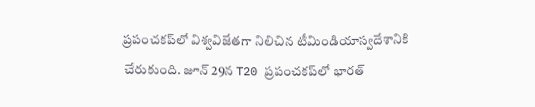ప్రపంచకప్‌లో విశ్వవిజేతగా నిలిచిన టీమిండియాస్వదేశానికి చేరుకుంది. జూన్ 29న T20 ప్రపంచకప్‌లో భారత్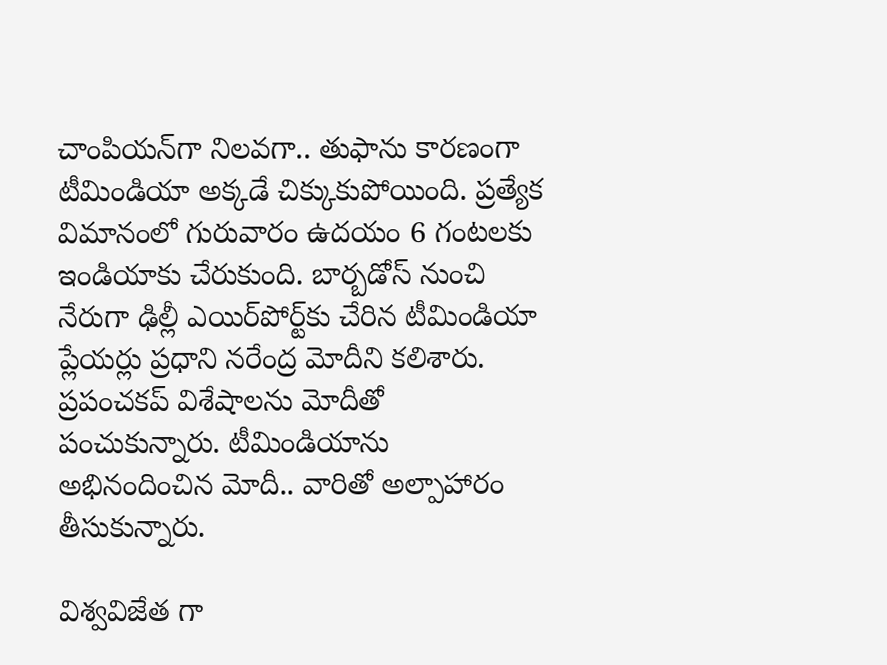చాంపియన్‌గా నిలవగా.. తుఫాను కారణంగా టీమిండియా అక్కడే చిక్కుకుపోయింది. ప్రత్యేక విమానంలో గురువారం ఉదయం 6 గంటలకు ఇండియాకు చేరుకుంది. బార్బడోస్ నుంచి నేరుగా ఢిల్లీ ఎయిర్‌పోర్ట్‌కు చేరిన టీమిండియా ప్లేయర్లు ప్రధాని నరేంద్ర మోదీని కలిశారు. ప్రపంచకప్ విశేషాలను మోదీతో పంచుకున్నారు. టీమిండియాను అభినందించిన మోదీ.. వారితో అల్పాహారం తీసుకున్నారు.

విశ్వవిజేత గా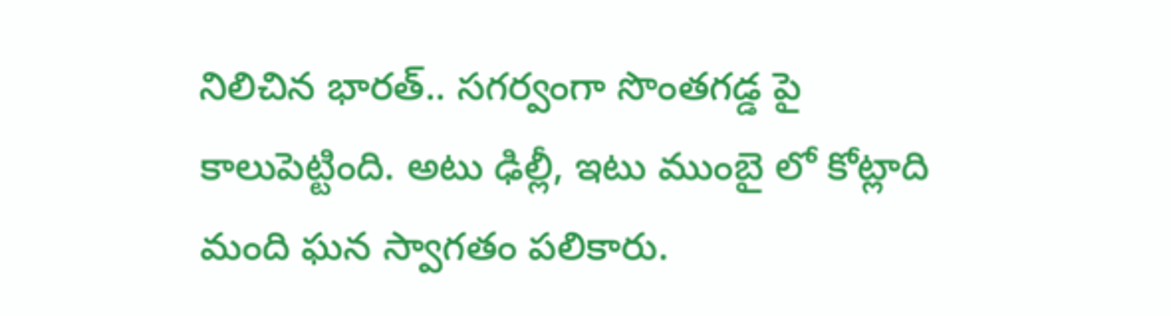నిలిచిన భారత్.. సగర్వంగా సొంతగడ్డ పై కాలుపెట్టింది. అటు ఢిల్లీ, ఇటు ముంబై లో కోట్లాది మంది ఘన స్వాగతం పలికారు.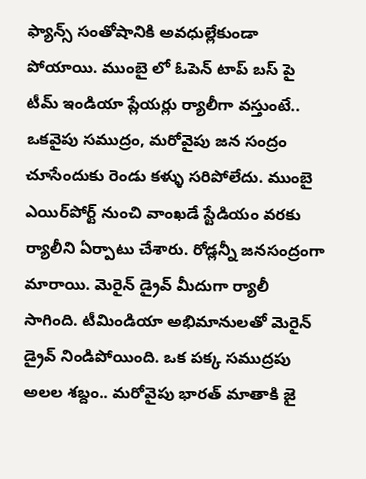ఫ్యాన్స్ సంతోషానికి అవధుల్లేకుండా పోయాయి. ముంబై లో ఓపెన్ టాప్ బస్ పై టీమ్ ఇండియా ప్లేయర్లు ర్యాలీగా వస్తుంటే.. ఒకవైపు సముద్రం, మరోవైపు జన సంద్రం చూసేందుకు రెండు కళ్ళు సరిపోలేదు. ముంబై ఎయిర్‌పోర్ట్ నుంచి వాంఖడే స్టేడియం వరకు ర్యాలీని ఏర్పాటు చేశారు. రోడ్లన్నీ జనసంద్రంగా మారాయి. మెరైన్ డ్రైవ్ మీదుగా ర్యాలీ సాగింది. టీమిండియా అభిమానులతో మెరైన్ డ్రైవ్ నిండిపోయింది. ఒక పక్క సముద్రపు అలల శబ్దం.. మరోవైపు భారత్ మాతాకి జై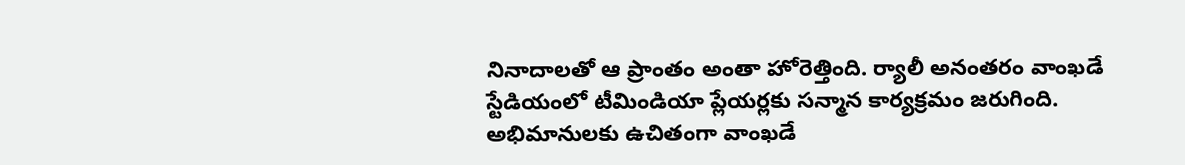నినాదాలతో ఆ ప్రాంతం అంతా హోరెత్తింది. ర్యాలీ అనంతరం వాంఖడే స్టేడియంలో టీమిండియా ప్లేయర్లకు సన్మాన కార్యక్రమం జరుగింది. అభిమానులకు ఉచితంగా వాంఖడే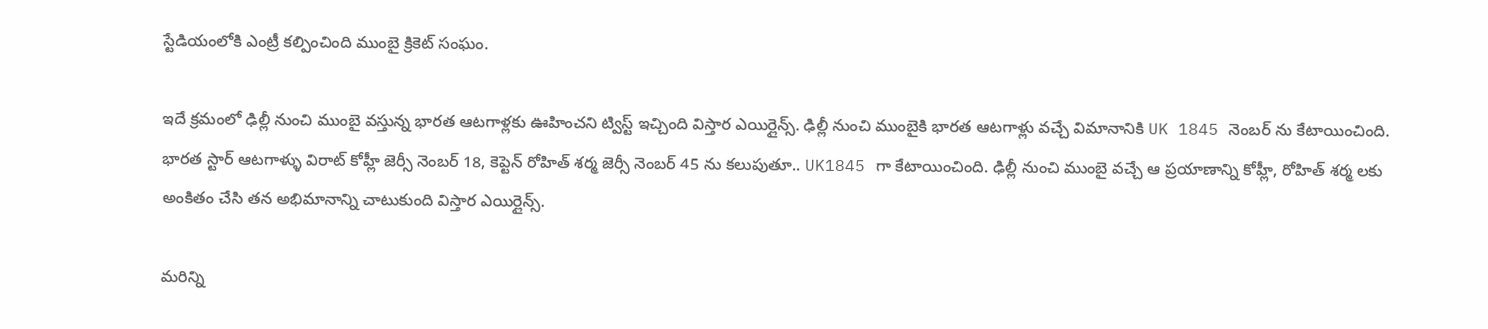స్టేడియంలోకి ఎంట్రీ కల్పించింది ముంబై క్రికెట్ సంఘం.

ఇదే క్రమంలో ఢిల్లీ నుంచి ముంబై వస్తున్న భారత ఆటగాళ్లకు ఊహించని ట్విస్ట్ ఇచ్చింది విస్తార ఎయిర్లైన్స్. ఢిల్లీ నుంచి ముంబైకి భారత ఆటగాళ్లు వచ్చే విమానానికి UK 1845 నెంబర్ ను కేటాయించింది. భారత స్టార్ ఆటగాళ్ళు విరాట్ కోహ్లీ జెర్సీ నెంబర్ 18, కెప్టెన్ రోహిత్ శర్మ జెర్సీ నెంబర్ 45 ను కలుపుతూ.. UK1845 గా కేటాయించింది. ఢిల్లీ నుంచి ముంబై వచ్చే ఆ ప్రయాణాన్ని కోహ్లీ, రోహిత్ శర్మ లకు అంకితం చేసి తన అభిమానాన్ని చాటుకుంది విస్తార ఎయిర్లైన్స్.

మరిన్ని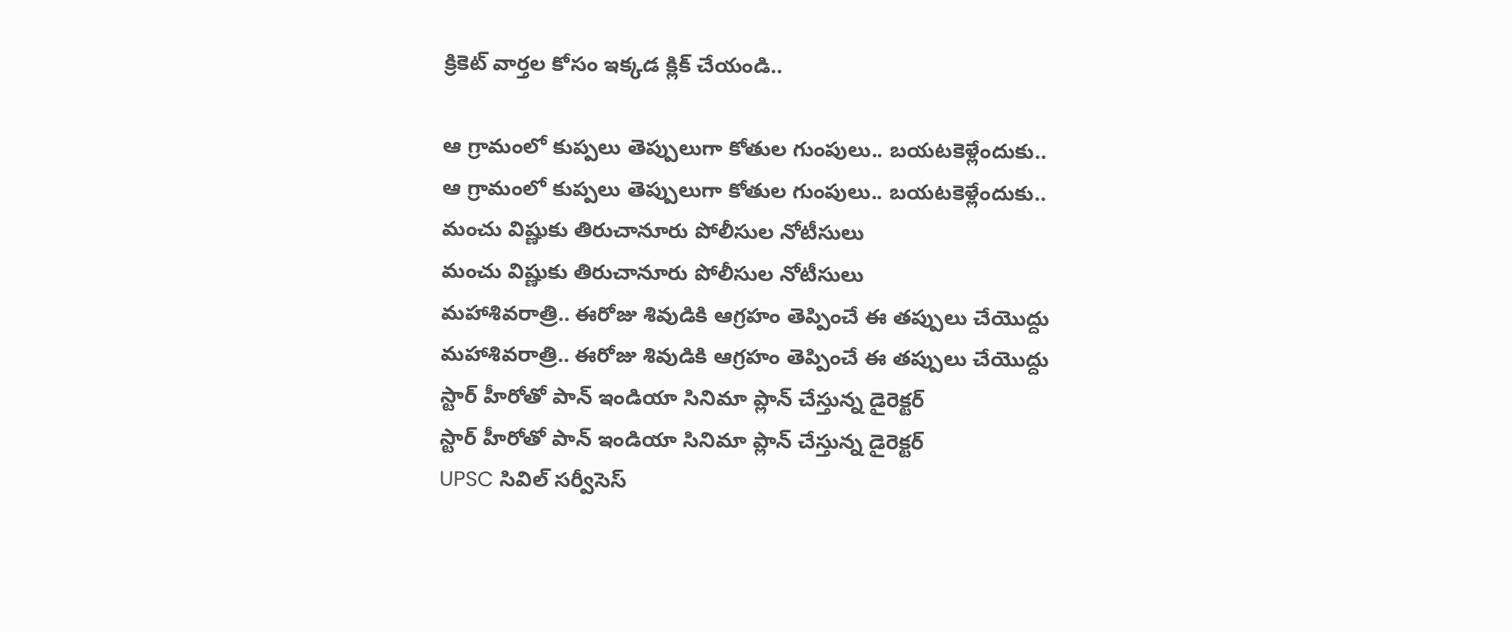క్రికెట్ వార్తల కోసం ఇక్కడ క్లిక్ చేయండి..

ఆ గ్రామంలో కుప్పలు తెప్పులుగా కోతుల గుంపులు.. బయటకెళ్లేందుకు..
ఆ గ్రామంలో కుప్పలు తెప్పులుగా కోతుల గుంపులు.. బయటకెళ్లేందుకు..
మంచు విష్ణుకు తిరుచానూరు పోలీసుల నోటీసులు
మంచు విష్ణుకు తిరుచానూరు పోలీసుల నోటీసులు
మహాశివరాత్రి.. ఈరోజు శివుడికి ఆగ్రహం తెప్పించే ఈ తప్పులు చేయొద్దు
మహాశివరాత్రి.. ఈరోజు శివుడికి ఆగ్రహం తెప్పించే ఈ తప్పులు చేయొద్దు
స్టార్ హీరోతో పాన్ ఇండియా సినిమా ప్లాన్ చేస్తున్న డైరెక్టర్‌‌
స్టార్ హీరోతో పాన్ ఇండియా సినిమా ప్లాన్ చేస్తున్న డైరెక్టర్‌‌
UPSC సివిల్ సర్వీసెస్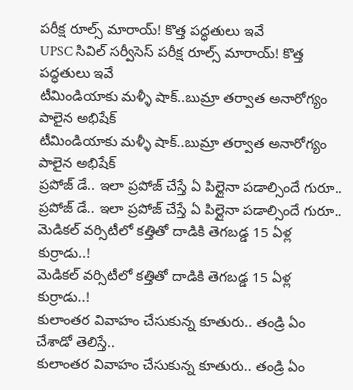పరీక్ష రూల్స్ మారాయ్‌! కొత్త పద్ధతులు ఇవే
UPSC సివిల్ సర్వీసెస్ పరీక్ష రూల్స్ మారాయ్‌! కొత్త పద్ధతులు ఇవే
టీమిండియాకు మళ్ళీ షాక్..బుమ్రా తర్వాత అనారోగ్యం పాలైన అభిషేక్
టీమిండియాకు మళ్ళీ షాక్..బుమ్రా తర్వాత అనారోగ్యం పాలైన అభిషేక్
ప్రపోజ్ డే.. ఇలా ప్రపోజ్ చేస్తే ఏ పిల్లైనా పడాల్సిందే గురూ..
ప్రపోజ్ డే.. ఇలా ప్రపోజ్ చేస్తే ఏ పిల్లైనా పడాల్సిందే గురూ..
మెడికల్ వర్సిటీలో కత్తితో దాడికి తెగబడ్డ 15 ఏళ్ల కుర్రాడు..!
మెడికల్ వర్సిటీలో కత్తితో దాడికి తెగబడ్డ 15 ఏళ్ల కుర్రాడు..!
కులాంతర వివాహం చేసుకున్న కూతురు.. తండ్రి ఏం చేశాడో తెలిస్తే..
కులాంతర వివాహం చేసుకున్న కూతురు.. తండ్రి ఏం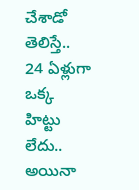చేశాడో తెలిస్తే..
24 ఏళ్లుగా ఒక్క హిట్టు లేదు.. అయినా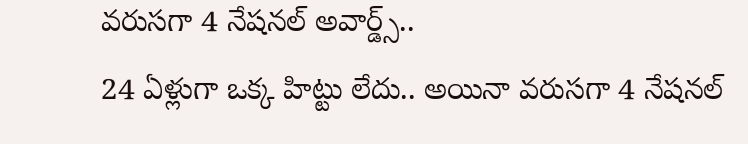వరుసగా 4 నేషనల్ అవార్డ్స్..
24 ఏళ్లుగా ఒక్క హిట్టు లేదు.. అయినా వరుసగా 4 నేషనల్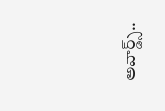అవార్డ్స్..